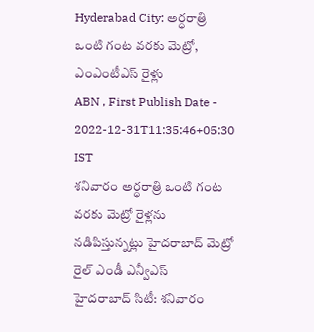Hyderabad City: అర్ధరాత్రి ఒంటి గంట వరకు మెట్రో, ఎంఎంటీఎస్ రైళ్లు
ABN , First Publish Date - 2022-12-31T11:35:46+05:30 IST
శనివారం అర్ధరాత్రి ఒంటి గంట వరకు మెట్రో రైళ్లను నడిపిస్తున్నట్లు హైదరాబాద్ మెట్రో రైల్ ఎండీ ఎన్వీఎస్
హైదరాబాద్ సిటీ: శనివారం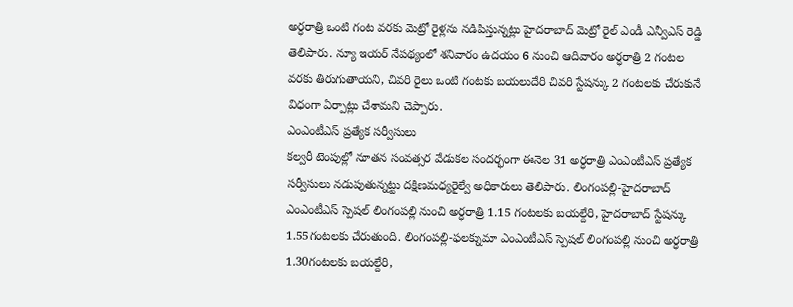అర్ధరాత్రి ఒంటి గంట వరకు మెట్రో రైళ్లను నడిపిస్తున్నట్లు హైదరాబాద్ మెట్రో రైల్ ఎండీ ఎన్వీఎస్ రెడ్డి తెలిపారు. న్యూ ఇయర్ నేపథ్యంలో శనివారం ఉదయం 6 నుంచి ఆదివారం అర్ధరాత్రి 2 గంటల వరకు తిరుగుతాయని, చివరి రైలు ఒంటి గంటకు బయలుదేరి చివరి స్టేషన్కు 2 గంటలకు చేరుకునే విధంగా ఏర్పాట్లు చేశామని చెప్పారు.
ఎంఎంటీఎస్ ప్రత్యేక సర్వీసులు
కల్వరీ టెంపుల్లో నూతన సంవత్సర వేడుకల సందర్భంగా ఈనెల 31 అర్ధరాత్రి ఎంఎంటీఎస్ ప్రత్యేక సర్వీసులు నడుపుతున్నట్టు దక్షిణమధ్యరైల్వే అధికారులు తెలిపారు. లింగంపల్లి-హైదరాబాద్ ఎంఎంటీఎస్ స్పెషల్ లింగంపల్లి నుంచి అర్ధరాత్రి 1.15 గంటలకు బయల్దేరి, హైదరాబాద్ స్టేషన్కు 1.55గంటలకు చేరుతుంది. లింగంపల్లి-ఫలక్నుమా ఎంఎంటీఎస్ స్పెషల్ లింగంపల్లి నుంచి అర్ధరాత్రి 1.30గంటలకు బయల్దేరి,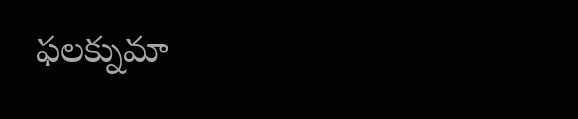ఫలక్నుమా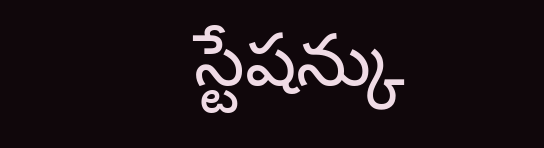స్టేషన్కు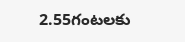2.55గంటలకు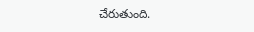చేరుతుంది.